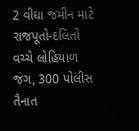2 વીઘા જમીન માટે રાજપૂતો-દલિતો વચ્ચે લોહિયાળ જંગ, 300 પોલીસ તૈનાત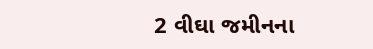2 વીઘા જમીનના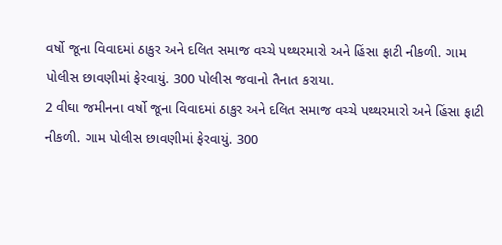વર્ષો જૂના વિવાદમાં ઠાકુર અને દલિત સમાજ વચ્ચે પથ્થરમારો અને હિંસા ફાટી નીકળી. ગામ પોલીસ છાવણીમાં ફેરવાયું. 300 પોલીસ જવાનો તૈનાત કરાયા.
2 વીઘા જમીનના વર્ષો જૂના વિવાદમાં ઠાકુર અને દલિત સમાજ વચ્ચે પથ્થરમારો અને હિંસા ફાટી નીકળી. ગામ પોલીસ છાવણીમાં ફેરવાયું. 300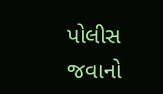પોલીસ જવાનો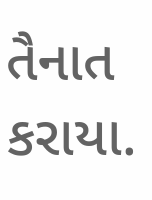તૈનાત કરાયા.